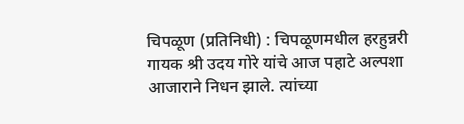चिपळूण (प्रतिनिधी) : चिपळूणमधील हरहुन्नरी गायक श्री उदय गोरे यांचे आज पहाटे अल्पशा आजाराने निधन झाले. त्यांच्या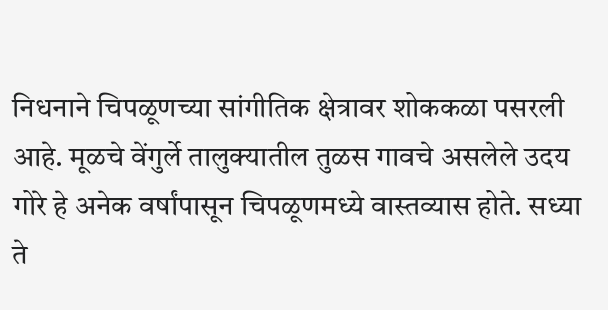निधनाने चिपळूणच्या सांगीतिक क्षेत्रावर शोककळा पसरली आहे. मूळचे वेंगुर्ले तालुक्यातील तुळस गावचे असलेले उदय गोरे हे अनेक वर्षांपासून चिपळूणमध्ये वास्तव्यास होते. सध्या ते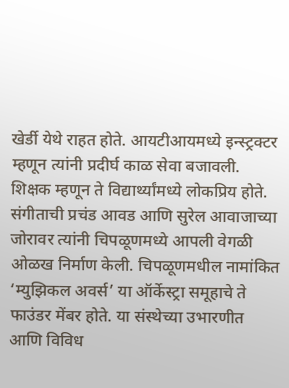खेर्डी येथे राहत होते. आयटीआयमध्ये इन्स्ट्रक्टर म्हणून त्यांनी प्रदीर्घ काळ सेवा बजावली. शिक्षक म्हणून ते विद्यार्थ्यांमध्ये लोकप्रिय होते. संगीताची प्रचंड आवड आणि सुरेल आवाजाच्या जोरावर त्यांनी चिपळूणमध्ये आपली वेगळी ओळख निर्माण केली. चिपळूणमधील नामांकित ‘म्युझिकल अवर्स’ या ऑर्केस्ट्रा समूहाचे ते फाउंडर मेंबर होते. या संस्थेच्या उभारणीत आणि विविध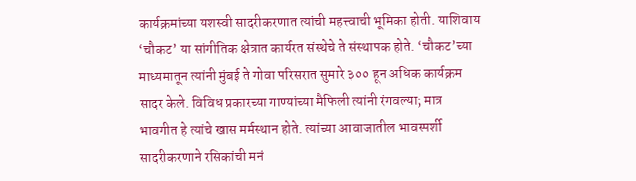कार्यक्रमांच्या यशस्वी सादरीकरणात त्यांची महत्त्वाची भूमिका होती. याशिवाय ‘चौकट’ या सांगीतिक क्षेत्रात कार्यरत संस्थेचे ते संस्थापक होते. ‘चौकट’च्या माध्यमातून त्यांनी मुंबई ते गोवा परिसरात सुमारे ३०० हून अधिक कार्यक्रम सादर केले. विविध प्रकारच्या गाण्यांच्या मैफिली त्यांनी रंगवल्या; मात्र भावगीत हे त्यांचे खास मर्मस्थान होते. त्यांच्या आवाजातील भावस्पर्शी सादरीकरणाने रसिकांची मनं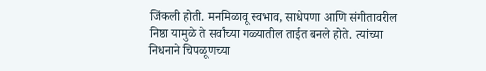जिंकली होती. मनमिळावू स्वभाव, साधेपणा आणि संगीतावरील निष्ठा यामुळे ते सर्वांच्या गळ्यातील ताईत बनले होते. त्यांच्या निधनाने चिपळूणच्या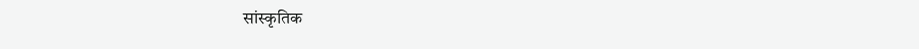सांस्कृतिक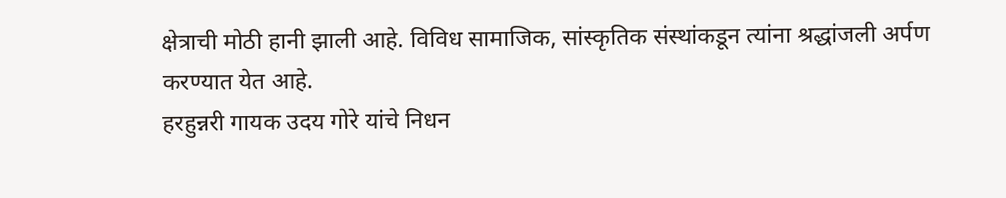क्षेत्राची मोठी हानी झाली आहे. विविध सामाजिक, सांस्कृतिक संस्थांकडून त्यांना श्रद्धांजली अर्पण करण्यात येत आहे.
हरहुन्नरी गायक उदय गोरे यांचे निधन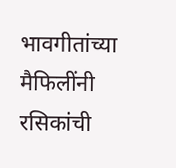भावगीतांच्या मैफिलींनी रसिकांची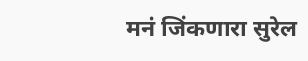मनं जिंकणारा सुरेल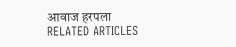आवाज हरपला
RELATED ARTICLES